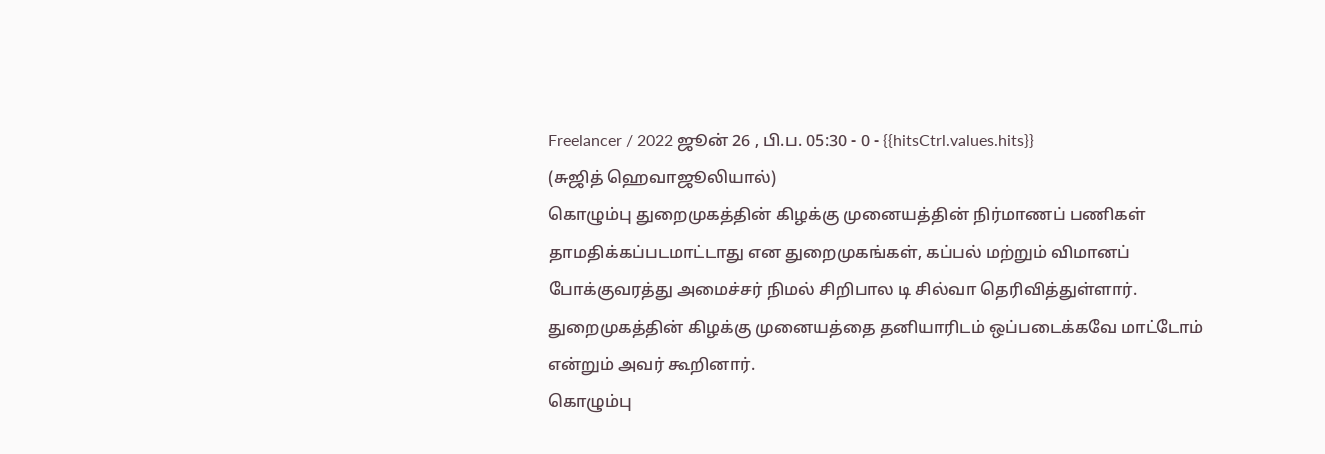Freelancer / 2022 ஜூன் 26 , பி.ப. 05:30 - 0 - {{hitsCtrl.values.hits}}
(சுஜித் ஹெவாஜூலியால்)
கொழும்பு துறைமுகத்தின் கிழக்கு முனையத்தின் நிர்மாணப் பணிகள் தாமதிக்கப்படமாட்டாது என துறைமுகங்கள், கப்பல் மற்றும் விமானப் போக்குவரத்து அமைச்சர் நிமல் சிறிபால டி சில்வா தெரிவித்துள்ளார்.
துறைமுகத்தின் கிழக்கு முனையத்தை தனியாரிடம் ஒப்படைக்கவே மாட்டோம் என்றும் அவர் கூறினார்.
கொழும்பு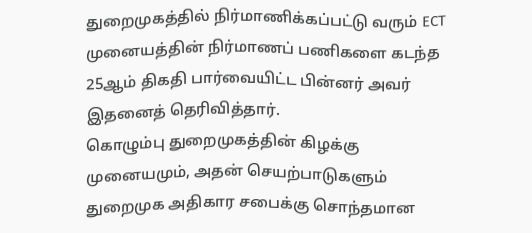துறைமுகத்தில் நிர்மாணிக்கப்பட்டு வரும் ECT முனையத்தின் நிர்மாணப் பணிகளை கடந்த 25ஆம் திகதி பார்வையிட்ட பின்னர் அவர் இதனைத் தெரிவித்தார்.
கொழும்பு துறைமுகத்தின் கிழக்கு முனையமும், அதன் செயற்பாடுகளும் துறைமுக அதிகார சபைக்கு சொந்தமான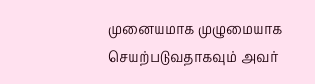முனையமாக முழுமையாக செயற்படுவதாகவும் அவர்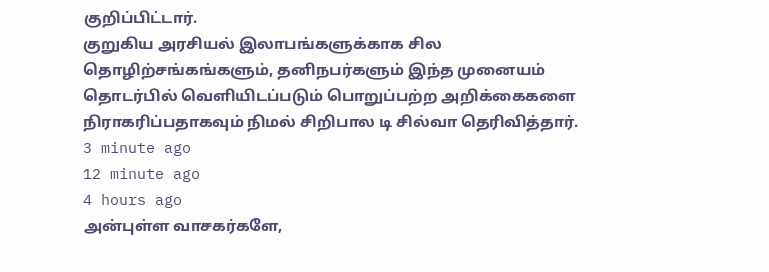குறிப்பிட்டார்.
குறுகிய அரசியல் இலாபங்களுக்காக சில தொழிற்சங்கங்களும், தனிநபர்களும் இந்த முனையம் தொடர்பில் வெளியிடப்படும் பொறுப்பற்ற அறிக்கைகளை நிராகரிப்பதாகவும் நிமல் சிறிபால டி சில்வா தெரிவித்தார்.
3 minute ago
12 minute ago
4 hours ago
அன்புள்ள வாசகர்களே,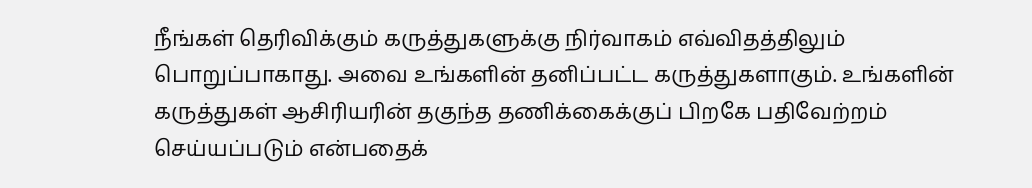நீங்கள் தெரிவிக்கும் கருத்துகளுக்கு நிர்வாகம் எவ்விதத்திலும் பொறுப்பாகாது. அவை உங்களின் தனிப்பட்ட கருத்துகளாகும். உங்களின் கருத்துகள் ஆசிரியரின் தகுந்த தணிக்கைக்குப் பிறகே பதிவேற்றம் செய்யப்படும் என்பதைக்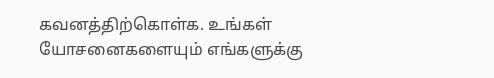கவனத்திற்கொள்க. உங்கள் யோசனைகளையும் எங்களுக்கு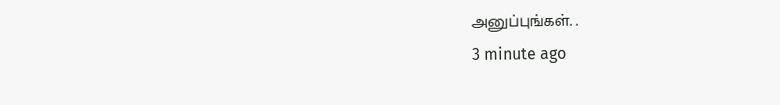அனுப்புங்கள். .
3 minute ago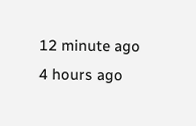12 minute ago
4 hours ago